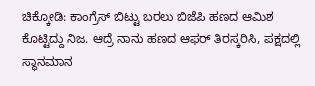ಚಿಕ್ಕೋಡಿ: ಕಾಂಗ್ರೆಸ್ ಬಿಟ್ಟು ಬರಲು ಬಿಜೆಪಿ ಹಣದ ಆಮಿಶ ಕೊಟ್ಟಿದ್ದು ನಿಜ. ಆದ್ರೆ ನಾನು ಹಣದ ಆಫರ್ ತಿರಸ್ಕರಿಸಿ, ಪಕ್ಷದಲ್ಲಿ ಸ್ಥಾನಮಾನ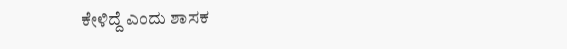ಕೇಳಿದ್ದೆ ಎಂದು ಶಾಸಕ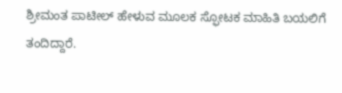ಶ್ರೀಮಂತ ಪಾಟೀಲ್ ಹೇಳುವ ಮೂಲಕ ಸ್ಫೋಟಕ ಮಾಹಿತಿ ಬಯಲಿಗೆ ತಂದಿದ್ದಾರೆ.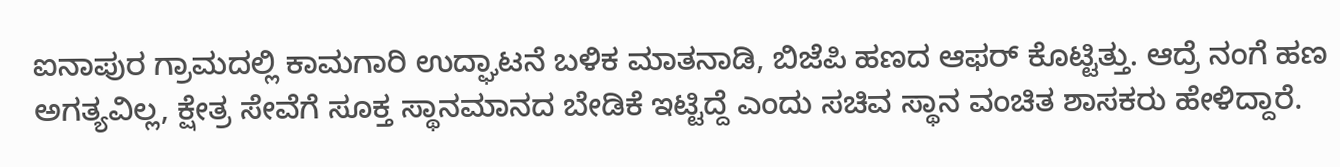ಐನಾಪುರ ಗ್ರಾಮದಲ್ಲಿ ಕಾಮಗಾರಿ ಉದ್ಘಾಟನೆ ಬಳಿಕ ಮಾತನಾಡಿ, ಬಿಜೆಪಿ ಹಣದ ಆಫರ್ ಕೊಟ್ಟಿತ್ತು. ಆದ್ರೆ ನಂಗೆ ಹಣ ಅಗತ್ಯವಿಲ್ಲ, ಕ್ಷೇತ್ರ ಸೇವೆಗೆ ಸೂಕ್ತ ಸ್ಥಾನಮಾನದ ಬೇಡಿಕೆ ಇಟ್ಟಿದ್ದೆ ಎಂದು ಸಚಿವ ಸ್ಥಾನ ವಂಚಿತ ಶಾಸಕರು ಹೇಳಿದ್ದಾರೆ.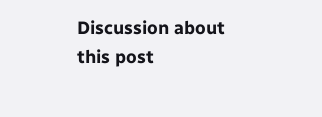Discussion about this post